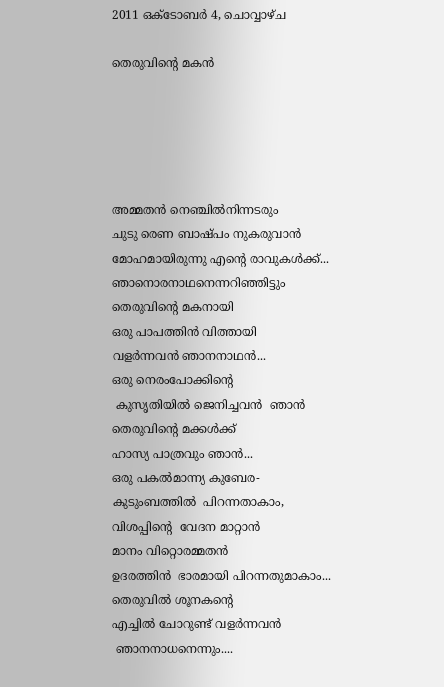2011 ഒക്‌ടോബർ 4, ചൊവ്വാഴ്ച

തെരുവിന്റെ മകന്‍





അമ്മതന്‍ നെഞ്ചില്‍നിന്നടരും
ചുടു രെണ ബാഷ്പം നുകരുവാന്‍
മോഹമായിരുന്നു എന്റെ രാവുകള്‍ക്ക്‌...
ഞാനൊരനാഥനെന്നറിഞ്ഞിട്ടും
തെരുവിന്റെ മകനായി
ഒരു പാപത്തിന്‍ വിത്തായി
വളര്‍ന്നവന്‍ ഞാനനാഥന്‍...
ഒരു നെരംപോക്കിന്റെ
 കുസൃതിയില്‍ ജെനിച്ചവന്‍  ഞാന്‍
തെരുവിന്റെ മക്കള്‍ക്ക്‌
ഹാസ്യ പാത്രവും ഞാന്‍...
ഒരു പകല്‍മാന്ന്യ കുബേര-
കുടുംബത്തില്‍  പിറന്നതാകാം,
വിശപ്പിന്റെ  വേദന മാറ്റാന്‍
മാനം വിറ്റൊരമ്മതന്‍
ഉദരത്തിന്‍  ഭാരമായി പിറന്നതുമാകാം...
തെരുവില്‍ ശൂനകന്റെ
എച്ചില്‍ ചോറുണ്ട് വളര്‍ന്നവന്‍
 ഞാനനാധനെന്നും....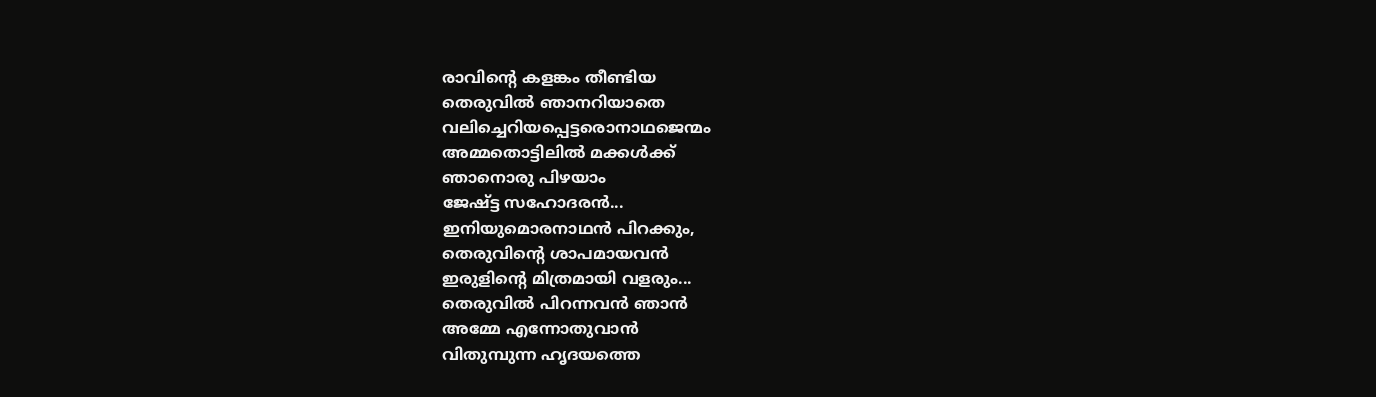രാവിന്റെ കളങ്കം തീണ്ടിയ
തെരുവില്‍ ഞാനറിയാതെ
വലിച്ചെറിയപ്പെട്ടരൊനാഥജെന്മം
അമ്മതൊട്ടിലില്‍ മക്കള്‍ക്ക്‌
ഞാനൊരു പിഴയാം
ജേഷ്ട്ട സഹോദരന്‍...
ഇനിയുമൊരനാഥന്‍ പിറക്കും,
തെരുവിന്റെ ശാപമായവന്‍
ഇരുളിന്റെ മിത്രമായി വളരും...
തെരുവില്‍ പിറന്നവന്‍ ഞാന്‍
അമ്മേ എന്നോതുവാന്‍
വിതുമ്പുന്ന ഹൃദയത്തെ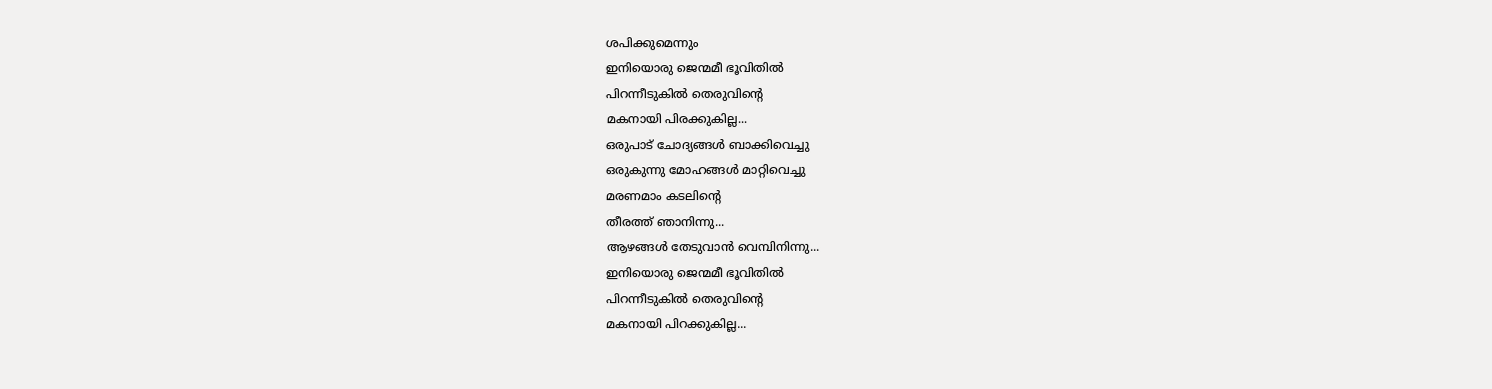ശപിക്കുമെന്നും
ഇനിയൊരു ജെന്മമീ ഭൂവിതില്‍
പിറന്നീടുകില്‍ തെരുവിന്റെ
മകനായി പിരക്കുകില്ല...
ഒരുപാട് ചോദ്യങ്ങള്‍ ബാക്കിവെച്ചു
ഒരുകുന്നു മോഹങ്ങള്‍ മാറ്റിവെച്ചു
മരണമാം കടലിന്റെ
തീരത്ത് ഞാനിന്നു...
ആഴങ്ങള്‍ തേടുവാന്‍ വെമ്പിനിന്നു...
ഇനിയൊരു ജെന്മമീ ഭൂവിതില്‍
പിറന്നീടുകില്‍ തെരുവിന്റെ
മകനായി പിറക്കുകില്ല...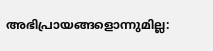അഭിപ്രായങ്ങളൊന്നുമില്ല: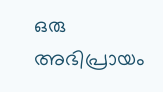ഒരു അഭിപ്രായം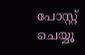പോസ്റ്റ് ചെയ്യൂ